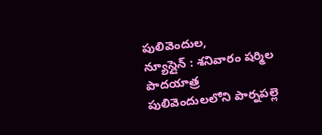పులివెందుల,
న్యూస్లైన్ : శనివారం షర్మిల పాదయాత్ర పులివెందులలోని పార్నపల్లె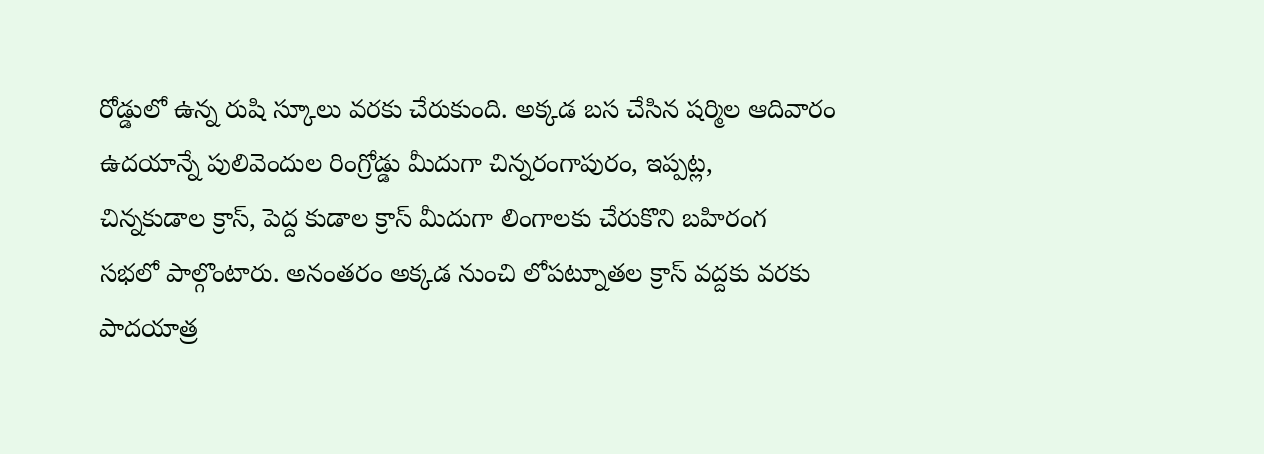రోడ్డులో ఉన్న రుషి స్కూలు వరకు చేరుకుంది. అక్కడ బస చేసిన షర్మిల ఆదివారం
ఉదయాన్నే పులివెందుల రింగ్రోడ్డు మీదుగా చిన్నరంగాపురం, ఇప్పట్ల,
చిన్నకుడాల క్రాస్, పెద్ద కుడాల క్రాస్ మీదుగా లింగాలకు చేరుకొని బహిరంగ
సభలో పాల్గొంటారు. అనంతరం అక్కడ నుంచి లోపట్నూతల క్రాస్ వద్దకు వరకు
పాదయాత్ర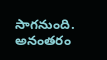సాగనుంది. అనంతరం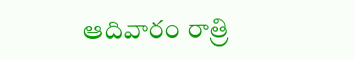ఆదివారం రాత్రి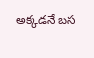అక్కడనే బస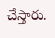చేస్తారు.